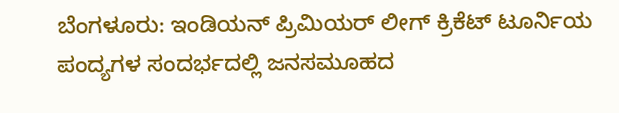ಬೆಂಗಳೂರು: ಇಂಡಿಯನ್ ಪ್ರಿಮಿಯರ್ ಲೀಗ್ ಕ್ರಿಕೆಟ್ ಟೂರ್ನಿಯ ಪಂದ್ಯಗಳ ಸಂದರ್ಭದಲ್ಲಿ ಜನಸಮೂಹದ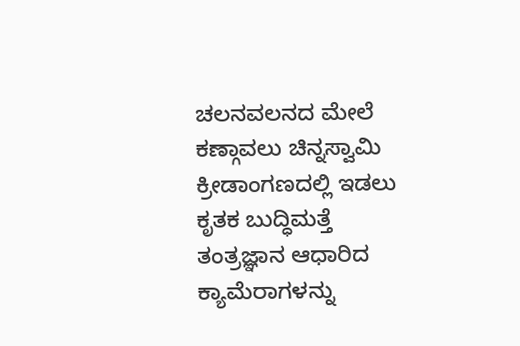ಚಲನವಲನದ ಮೇಲೆ ಕಣ್ಗಾವಲು ಚಿನ್ನಸ್ವಾಮಿ ಕ್ರೀಡಾಂಗಣದಲ್ಲಿ ಇಡಲು ಕೃತಕ ಬುದ್ಧಿಮತ್ತೆ ತಂತ್ರಜ್ಞಾನ ಆಧಾರಿದ ಕ್ಯಾಮೆರಾಗಳನ್ನು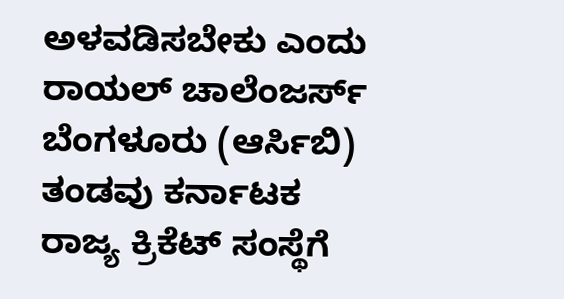ಅಳವಡಿಸಬೇಕು ಎಂದು ರಾಯಲ್ ಚಾಲೆಂಜರ್ಸ್ ಬೆಂಗಳೂರು (ಆರ್ಸಿಬಿ) ತಂಡವು ಕರ್ನಾಟಕ ರಾಜ್ಯ ಕ್ರಿಕೆಟ್ ಸಂಸ್ಥೆಗೆ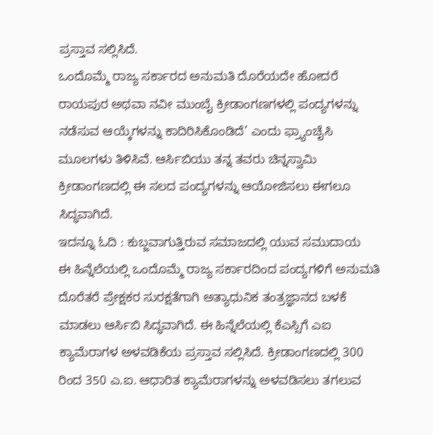ಪ್ರಸ್ತಾವ ಸಲ್ಲಿಸಿದೆ.
ಒಂದೊಮ್ಮೆ ರಾಜ್ಯ ಸರ್ಕಾರದ ಅನುಮತಿ ದೊರೆಯದೇ ಹೋದರೆ ರಾಯಪುರ ಅಥವಾ ನವೀ ಮುಂಬೈ ಕ್ರೀಡಾಂಗಣಗಳಲ್ಲಿ ಪಂದ್ಯಗಳನ್ನು ನಡೆಸುವ ಆಯ್ಕೆಗಳನ್ನು ಕಾದಿರಿಸಿಕೊಂಡಿದೆ’ ಎಂದು ಫ್ರ್ಯಾಂಚೈಸಿ ಮೂಲಗಳು ತಿಳಿಸಿವೆ. ಆರ್ಸಿಬಿಯು ತನ್ನ ತವರು ಚಿನ್ನಸ್ವಾಮಿ ಕ್ರೀಡಾಂಗಣದಲ್ಲಿ ಈ ಸಲದ ಪಂದ್ಯಗಳನ್ನು ಆಯೋಜಿಸಲು ಈಗಲೂ ಸಿದ್ಧವಾಗಿದೆ.
ಇದನ್ನೂ ಓದಿ : ಕುಬ್ಜವಾಗುತ್ತಿರುವ ಸಮಾಜದಲ್ಲಿ ಯುವ ಸಮುದಾಯ
ಈ ಹಿನ್ನೆಲೆಯಲ್ಲಿ ಒಂದೊಮ್ಮೆ ರಾಜ್ಯ ಸರ್ಕಾರದಿಂದ ಪಂದ್ಯಗಳಿಗೆ ಅನುಮತಿ ದೊರೆತರೆ ಪ್ರೇಕ್ಷಕರ ಸುರಕ್ಷತೆಗಾಗಿ ಅತ್ಯಾಧುನಿಕ ತಂತ್ರಜ್ಞಾನದ ಬಳಕೆ ಮಾಡಲು ಆರ್ಸಿಬಿ ಸಿದ್ಧವಾಗಿದೆ. ಈ ಹಿನ್ನೆಲೆಯಲ್ಲಿ ಕೆಎಸ್ಸಿಗೆ ಎಐ ಕ್ಯಾಮೆರಾಗಳ ಅಳವಡಿಕೆಯ ಪ್ರಸ್ತಾವ ಸಲ್ಲಿಸಿದೆ. ಕ್ರೀಡಾಂಗಣದಲ್ಲಿ 300 ರಿಂದ 350 ಎ.ಐ. ಆಧಾರಿತ ಕ್ಯಾಮೆರಾಗಳನ್ನು ಅಳವಡಿಸಲು ತಗಲುವ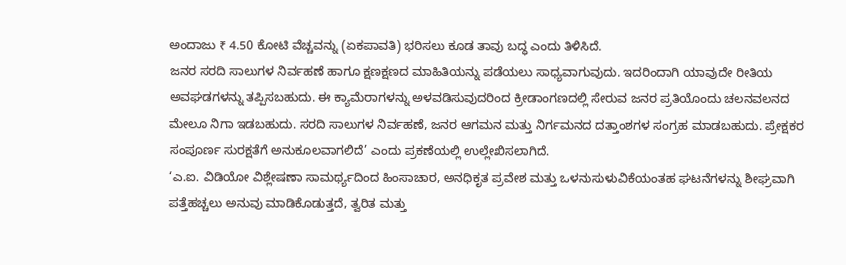ಅಂದಾಜು ₹ 4.50 ಕೋಟಿ ವೆಚ್ಚವನ್ನು (ಏಕಪಾವತಿ) ಭರಿಸಲು ಕೂಡ ತಾವು ಬದ್ಧ ಎಂದು ತಿಳಿಸಿದೆ.
ಜನರ ಸರದಿ ಸಾಲುಗಳ ನಿರ್ವಹಣೆ ಹಾಗೂ ಕ್ಷಣಕ್ಷಣದ ಮಾಹಿತಿಯನ್ನು ಪಡೆಯಲು ಸಾಧ್ಯವಾಗುವುದು. ಇದರಿಂದಾಗಿ ಯಾವುದೇ ರೀತಿಯ ಅವಘಡಗಳನ್ನು ತಪ್ಪಿಸಬಹುದು. ಈ ಕ್ಯಾಮೆರಾಗಳನ್ನು ಅಳವಡಿಸುವುದರಿಂದ ಕ್ರೀಡಾಂಗಣದಲ್ಲಿ ಸೇರುವ ಜನರ ಪ್ರತಿಯೊಂದು ಚಲನವಲನದ ಮೇಲೂ ನಿಗಾ ಇಡಬಹುದು. ಸರದಿ ಸಾಲುಗಳ ನಿರ್ವಹಣೆ, ಜನರ ಆಗಮನ ಮತ್ತು ನಿರ್ಗಮನದ ದತ್ತಾಂಶಗಳ ಸಂಗ್ರಹ ಮಾಡಬಹುದು. ಪ್ರೇಕ್ಷಕರ ಸಂಪೂರ್ಣ ಸುರಕ್ಷತೆಗೆ ಅನುಕೂಲವಾಗಲಿದೆ’ ಎಂದು ಪ್ರಕಣೆಯಲ್ಲಿ ಉಲ್ಲೇಖಿಸಲಾಗಿದೆ.
‘ಎ.ಐ. ವಿಡಿಯೋ ವಿಶ್ಲೇಷಣಾ ಸಾಮರ್ಥ್ಯದಿಂದ ಹಿಂಸಾಚಾರ, ಅನಧಿಕೃತ ಪ್ರವೇಶ ಮತ್ತು ಒಳನುಸುಳುವಿಕೆಯಂತಹ ಘಟನೆಗಳನ್ನು ಶೀಘ್ರವಾಗಿ ಪತ್ತೆಹಚ್ಚಲು ಅನುವು ಮಾಡಿಕೊಡುತ್ತದೆ, ತ್ವರಿತ ಮತ್ತು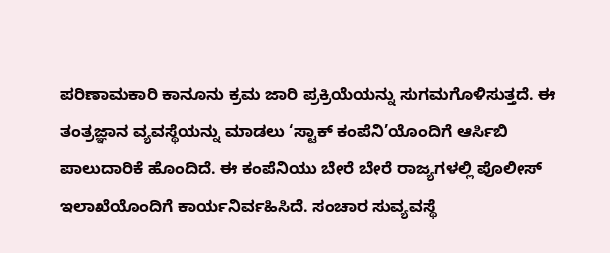ಪರಿಣಾಮಕಾರಿ ಕಾನೂನು ಕ್ರಮ ಜಾರಿ ಪ್ರಕ್ರಿಯೆಯನ್ನು ಸುಗಮಗೊಳಿಸುತ್ತದೆ. ಈ ತಂತ್ರಜ್ಞಾನ ವ್ಯವಸ್ಥೆಯನ್ನು ಮಾಡಲು ‘ಸ್ಟಾಕ್ ಕಂಪೆನಿ’ಯೊಂದಿಗೆ ಆರ್ಸಿಬಿ ಪಾಲುದಾರಿಕೆ ಹೊಂದಿದೆ. ಈ ಕಂಪೆನಿಯು ಬೇರೆ ಬೇರೆ ರಾಜ್ಯಗಳಲ್ಲಿ ಪೊಲೀಸ್ ಇಲಾಖೆಯೊಂದಿಗೆ ಕಾರ್ಯನಿರ್ವಹಿಸಿದೆ. ಸಂಚಾರ ಸುವ್ಯವಸ್ಥೆ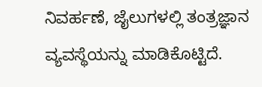ನಿವರ್ಹಣೆ, ಜೈಲುಗಳಲ್ಲಿ ತಂತ್ರಜ್ಞಾನ ವ್ಯವಸ್ಥೆಯನ್ನು ಮಾಡಿಕೊಟ್ಟಿದೆ.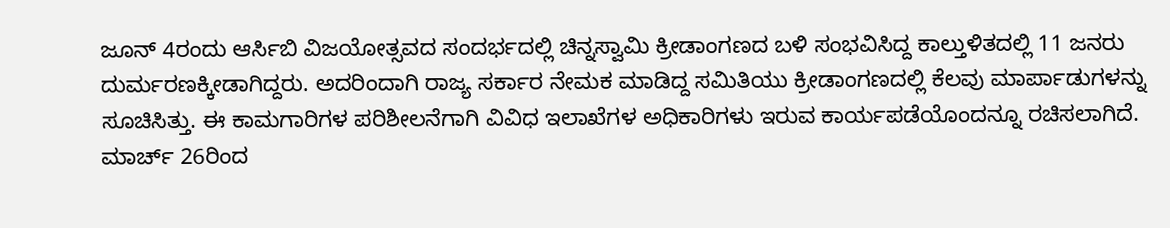ಜೂನ್ 4ರಂದು ಆರ್ಸಿಬಿ ವಿಜಯೋತ್ಸವದ ಸಂದರ್ಭದಲ್ಲಿ ಚಿನ್ನಸ್ವಾಮಿ ಕ್ರೀಡಾಂಗಣದ ಬಳಿ ಸಂಭವಿಸಿದ್ದ ಕಾಲ್ತುಳಿತದಲ್ಲಿ 11 ಜನರು ದುರ್ಮರಣಕ್ಕೀಡಾಗಿದ್ದರು. ಅದರಿಂದಾಗಿ ರಾಜ್ಯ ಸರ್ಕಾರ ನೇಮಕ ಮಾಡಿದ್ದ ಸಮಿತಿಯು ಕ್ರೀಡಾಂಗಣದಲ್ಲಿ ಕೆಲವು ಮಾರ್ಪಾಡುಗಳನ್ನು ಸೂಚಿಸಿತ್ತು. ಈ ಕಾಮಗಾರಿಗಳ ಪರಿಶೀಲನೆಗಾಗಿ ವಿವಿಧ ಇಲಾಖೆಗಳ ಅಧಿಕಾರಿಗಳು ಇರುವ ಕಾರ್ಯಪಡೆಯೊಂದನ್ನೂ ರಚಿಸಲಾಗಿದೆ.
ಮಾರ್ಚ್ 26ರಿಂದ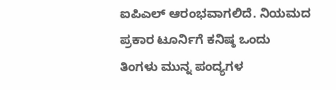ಐಪಿಎಲ್ ಆರಂಭವಾಗಲಿದೆ. ನಿಯಮದ ಪ್ರಕಾರ ಟೂರ್ನಿಗೆ ಕನಿಷ್ಠ ಒಂದು ತಿಂಗಳು ಮುನ್ನ ಪಂದ್ಯಗಳ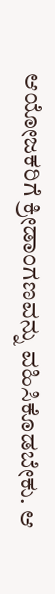ಆಯೋಜಕರಿಗೆ ಕ್ರೀಡಾಂಗಣವನ್ನು ವಹಿಸಿಕೊಡಬೇಕು. ಆ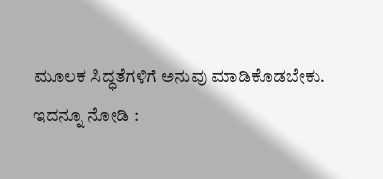ಮೂಲಕ ಸಿದ್ಧತೆಗಳಿಗೆ ಅನುವು ಮಾಡಿಕೊಡಬೇಕು.
ಇದನ್ನೂ ನೋಡಿ :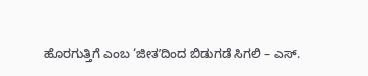ಹೊರಗುತ್ತಿಗೆ ಎಂಬ ‘ಜೀತʼದಿಂದ ಬಿಡುಗಡೆ ಸಿಗಲಿ – ಎಸ್.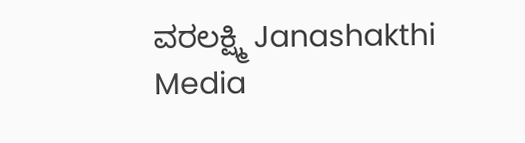ವರಲಕ್ಷ್ಮಿ Janashakthi Media